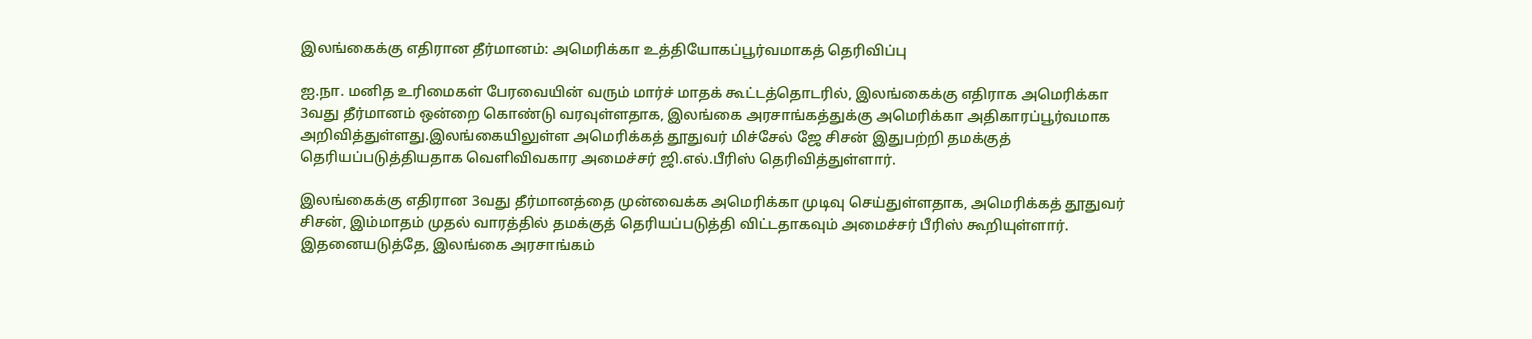இலங்கைக்கு எதிரான தீர்மானம்: அமெரிக்கா உத்தியோகப்பூர்வமாகத் தெரிவிப்பு

ஐ.நா. மனித உரிமைகள் பேரவையின் வரும் மார்ச் மாதக் கூட்டத்தொடரில், இலங்கைக்கு எதிராக அமெரிக்கா 3வது தீர்மானம் ஒன்றை கொண்டு வரவுள்ளதாக, இலங்கை அரசாங்கத்துக்கு அமெரிக்கா அதிகாரப்பூர்வமாக அறிவித்துள்ளது.இலங்கையிலுள்ள அமெரிக்கத் தூதுவர் மிச்சேல் ஜே சிசன் இதுபற்றி தமக்குத் தெரியப்படுத்தியதாக வெளிவிவகார அமைச்சர் ஜி.எல்.பீரிஸ் தெரிவித்துள்ளார்.

இலங்கைக்கு எதிரான 3வது தீர்மானத்தை முன்வைக்க அமெரிக்கா முடிவு செய்துள்ளதாக, அமெரிக்கத் தூதுவர் சிசன், இம்மாதம் முதல் வாரத்தில் தமக்குத் தெரியப்படுத்தி விட்டதாகவும் அமைச்சர் பீரிஸ் கூறியுள்ளார். இதனையடுத்தே, இலங்கை அரசாங்கம்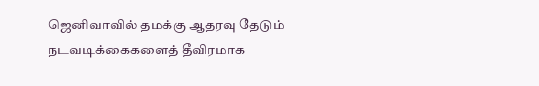ஜெனிவாவில் தமக்கு ஆதரவு தேடும் நடவடிக்கைகளைத் தீவிரமாக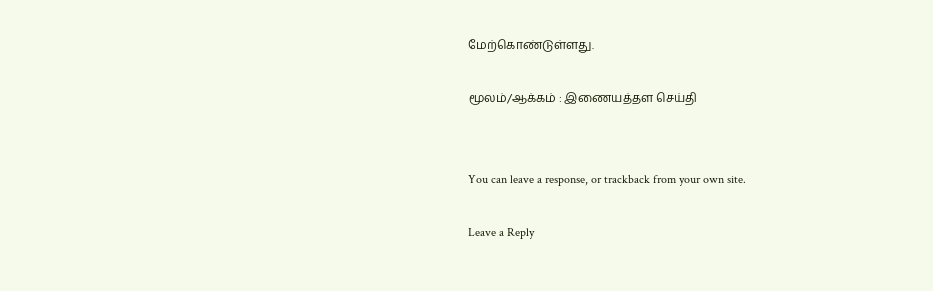மேற்கொண்டுள்ளது.

மூலம்/ஆக்கம் : இணையத்தள செய்தி


You can leave a response, or trackback from your own site.

Leave a Reply